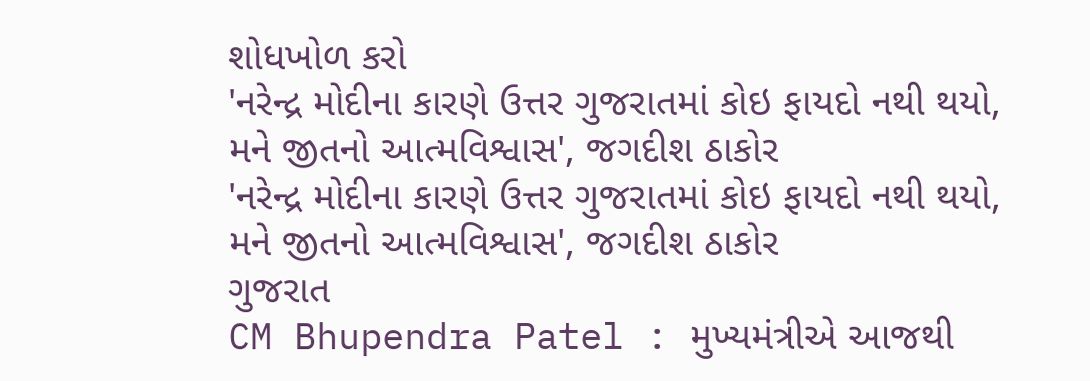શોધખોળ કરો
'નરેન્દ્ર મોદીના કારણે ઉત્તર ગુજરાતમાં કોઇ ફાયદો નથી થયો, મને જીતનો આત્મવિશ્વાસ', જગદીશ ઠાકોર
'નરેન્દ્ર મોદીના કારણે ઉત્તર ગુજરાતમાં કોઇ ફાયદો નથી થયો, મને જીતનો આત્મવિશ્વાસ', જગદીશ ઠાકોર
ગુજરાત
CM Bhupendra Patel : મુખ્યમંત્રીએ આજથી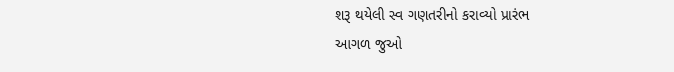શરૂ થયેલી સ્વ ગણતરીનો કરાવ્યો પ્રારંભ
આગળ જુઓ